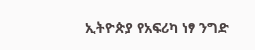ኢትዮጵያ የአፍሪካ ነፃ ንግድ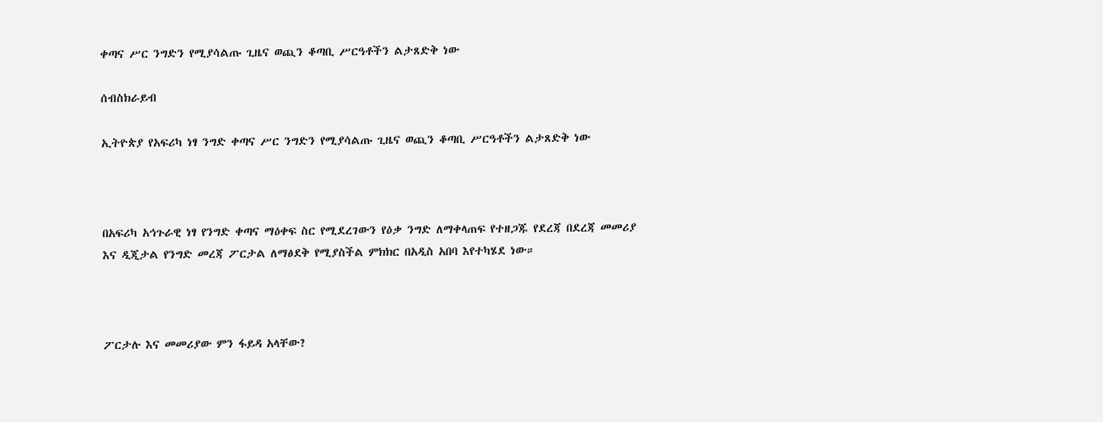ቀጣና ሥር ንግድን የሚያሳልጡ ጊዜና ወጪን ቆጣቢ ሥርዓቶችን ልታጸድቅ ነው

ሰብስክራይብ

ኢትዮጵያ የአፍሪካ ነፃ ንግድ ቀጣና ሥር ንግድን የሚያሳልጡ ጊዜና ወጪን ቆጣቢ ሥርዓቶችን ልታጸድቅ ነው



በአፍሪካ አኅጉራዊ ነፃ የንግድ ቀጣና ማዕቀፍ ስር የሚደረገውን የዕቃ ንግድ ለማቀላጠፍ የተዘጋጁ የደረጃ በደረጃ መመሪያ እና ዲጂታል የንግድ መረጃ ፖርታል ለማፅደቅ የሚያስችል ምክክር በአዲስ አበባ እየተካሄደ ነው።



ፖርታሉ እና መመሪያው ምን ፋይዳ አላቸው?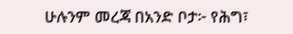ሁሉንም መረጃ በአንድ ቦታ፦ የሕግ፣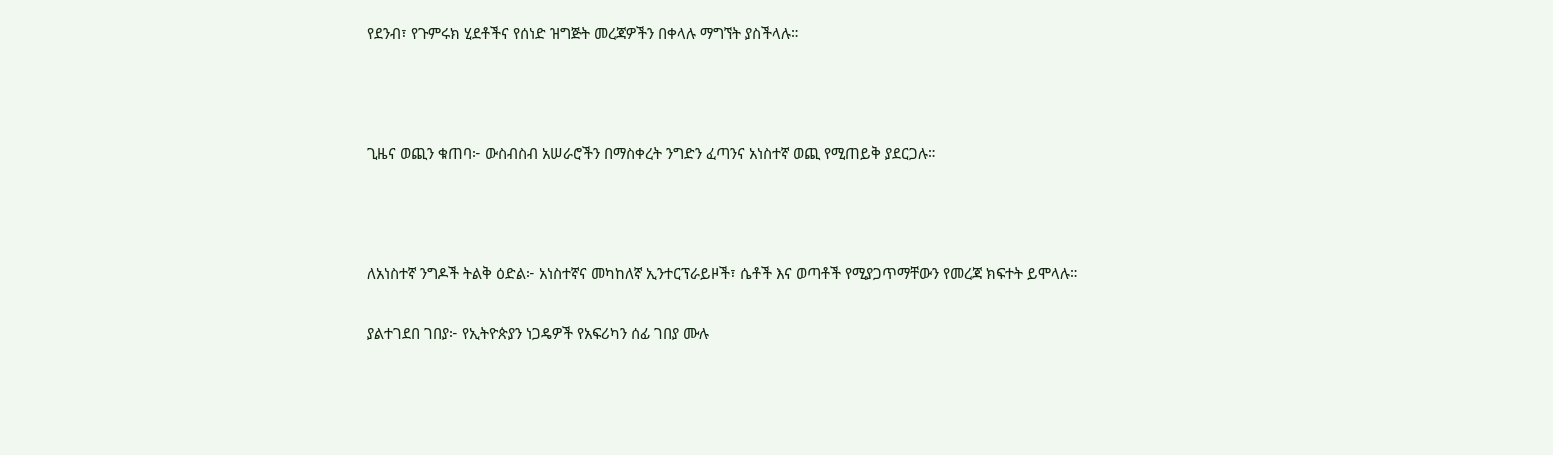የደንብ፣ የጉምሩክ ሂደቶችና የሰነድ ዝግጅት መረጃዎችን በቀላሉ ማግኘት ያስችላሉ።



ጊዜና ወጪን ቁጠባ፦ ውስብስብ አሠራሮችን በማስቀረት ንግድን ፈጣንና አነስተኛ ወጪ የሚጠይቅ ያደርጋሉ።



ለአነስተኛ ንግዶች ትልቅ ዕድል፦ አነስተኛና መካከለኛ ኢንተርፕራይዞች፣ ሴቶች እና ወጣቶች የሚያጋጥማቸውን የመረጃ ክፍተት ይሞላሉ።

ያልተገደበ ገበያ፦ የኢትዮጵያን ነጋዴዎች የአፍሪካን ሰፊ ገበያ ሙሉ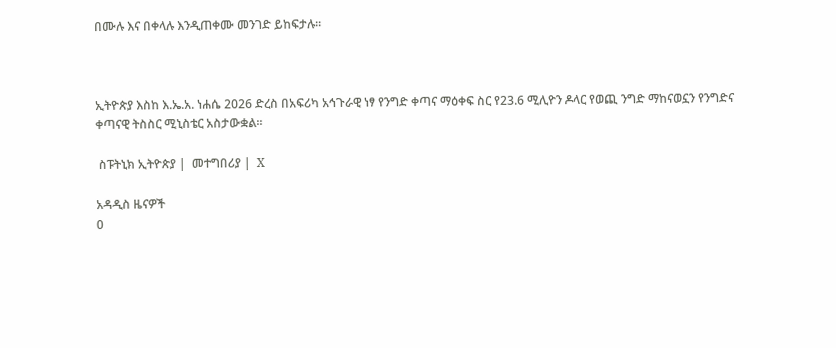በሙሉ እና በቀላሉ እንዲጠቀሙ መንገድ ይከፍታሉ፡፡



ኢትዮጵያ እስከ እ.ኤ.አ. ነሐሴ 2026 ድረስ በአፍሪካ አኅጉራዊ ነፃ የንግድ ቀጣና ማዕቀፍ ስር የ23.6 ሚሊዮን ዶላር የወጪ ንግድ ማከናወኗን የንግድና ቀጣናዊ ትስስር ሚኒስቴር አስታውቋል፡፡

 ስፑትኒክ ኢትዮጵያ |  መተግበሪያ |  X

አዳዲስ ዜናዎች
0